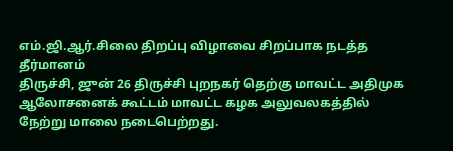எம்.ஜி.ஆர்.சிலை திறப்பு விழாவை சிறப்பாக நடத்த தீர்மானம்
திருச்சி, ஜுன் 26 திருச்சி புறநகர் தெற்கு மாவட்ட அதிமுக ஆலோசனைக் கூட்டம் மாவட்ட கழக அலுவலகத்தில் நேற்று மாலை நடைபெற்றது.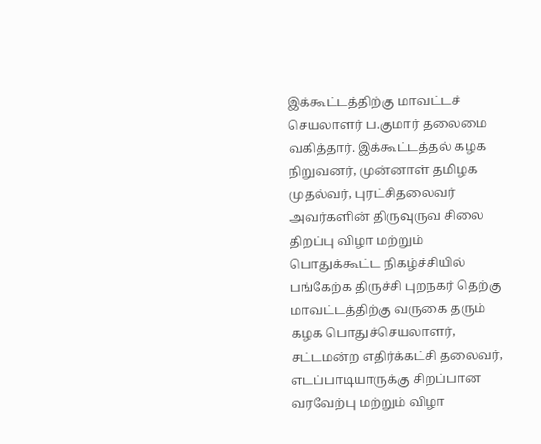இக்கூட்டத்திற்கு மாவட்டச் செயலாளர் ப.குமார் தலைமை வகித்தார். இக்கூட்டத்தல் கழக நிறுவனர், முன்னாள் தமிழக முதல்வர், புரட்சிதலைவர் அவர்களின் திருவுருவ சிலை திறப்பு விழா மற்றும் பொதுக்கூட்ட நிகழ்ச்சியில் பங்கேற்க திருச்சி புறநகர் தெற்கு மாவட்டத்திற்கு வருகை தரும் கழக பொதுச்செயலாளர், சட்டமன்ற எதிர்க்கட்சி தலைவர், எடப்பாடியாருக்கு சிறப்பான வரவேற்பு மற்றும் விழா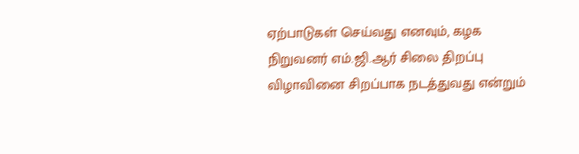ஏற்பாடுகள் செய்வது எனவும், கழக நிறுவனர் எம்.ஜி.ஆர் சிலை திறப்பு விழாவினை சிறப்பாக நடத்துவது என்றும்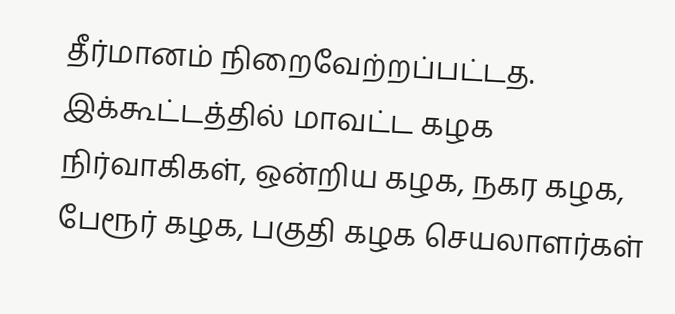தீர்மானம் நிறைவேற்றப்பட்டத. இக்கூட்டத்தில் மாவட்ட கழக நிர்வாகிகள், ஒன்றிய கழக, நகர கழக, பேரூர் கழக, பகுதி கழக செயலாளர்கள்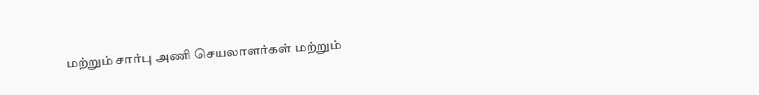மற்றும் சார்பு அணி செயலாளர்கள் மற்றும்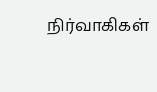நிர்வாகிகள்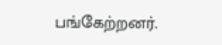பங்கேற்றனர்.